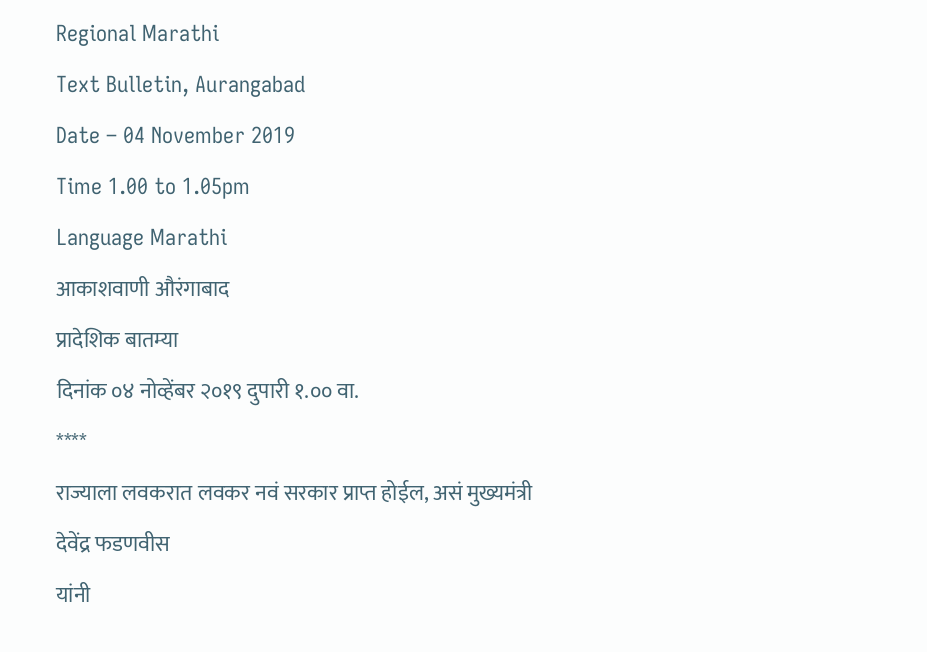Regional Marathi
Text Bulletin, Aurangabad
Date – 04 November 2019
Time 1.00 to 1.05pm
Language Marathi
आकाशवाणी औरंगाबाद
प्रादेशिक बातम्या
दिनांक ०४ नोव्हेंबर २०१९ दुपारी १.०० वा.
****
राज्याला लवकरात लवकर नवं सरकार प्राप्त होईल, असं मुख्यमंत्री देवेंद्र फडणवीस
यांनी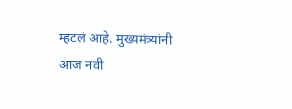म्हटलं आहे. मुख्यमंत्र्यांनी आज नवी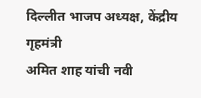दिल्लीत भाजप अध्यक्ष, केंद्रीय गृहमंत्री
अमित शाह यांची नवी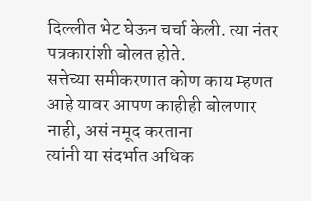दिल्लीत भेट घेऊन चर्चा केली. त्या नंतर पत्रकारांशी बोलत होते.
सत्तेच्या समीकरणात कोण काय म्हणत आहे यावर आपण काहीही बोलणार नाही, असं नमूद करताना
त्यांनी या संदर्भात अधिक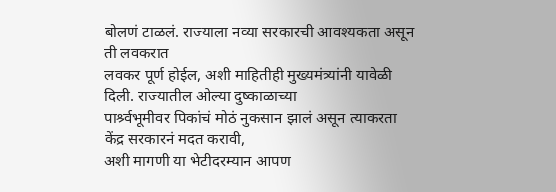बोलणं टाळलं. राज्याला नव्या सरकारची आवश्यकता असून ती लवकरात
लवकर पूर्ण होईल, अशी माहितीही मुख्यमंत्र्यांनी यावेळी दिली. राज्यातील ओल्या दुष्काळाच्या
पार्श्र्वभूमीवर पिकांचं मोठं नुकसान झालं असून त्याकरता केंद्र सरकारनं मदत करावी,
अशी मागणी या भेटीदरम्यान आपण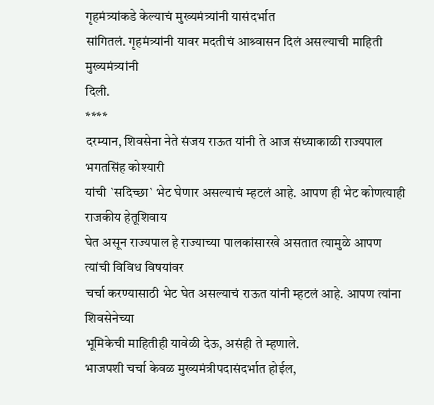गृहमंत्र्यांकडे केल्याचं मुख्यमंत्र्यांनी यासंदर्भात
सांगितलं. गृहमंत्र्यांनी यावर मदतीचं आश्र्वासन दिलं असल्याची माहिती मुख्यमंत्र्यांनी
दिली.
****
दरम्यान, शिवसेना नेते संजय राऊत यांनी ते आज संध्याकाळी राज्यपाल भगतसिंह कोश्यारी
यांची `सदिच्छा` भेट घेणार असल्याचं म्हटलं आहे. आपण ही भेट कोणत्याही राजकीय हेतूशिवाय
घेत असून राज्यपाल हे राज्याच्या पालकांसारखे असतात त्यामुळे आपण त्यांची विविध विषयांवर
चर्चा करण्यासाठी भेट घेत असल्याचं राऊत यांनी म्हटलं आहे. आपण त्यांना शिवसेनेच्या
भूमिकेची माहितीही यावेळी देऊ, असंही ते म्हणाले.
भाजपशी चर्चा केवळ मुख्यमंत्रीपदासंदर्भात होईल,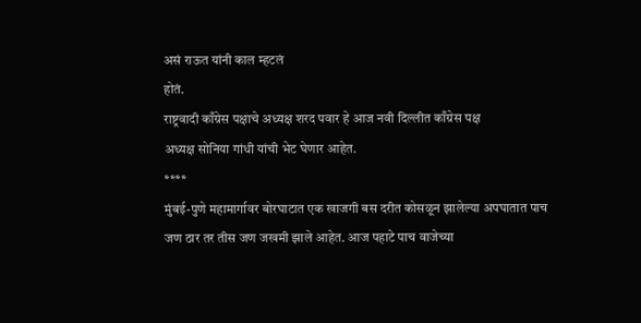असं राऊत यांनी काल म्हटलं
होतं.
राष्ट्रवादी काँग्रेस पक्षाचे अध्यक्ष शरद पवार हे आज नवी दिल्लीत काँग्रेस पक्ष
अध्यक्ष सोनिया गांधी यांची भेट घेणार आहेत.
****
मुंबई-पुणे महामार्गावर बोरघाटात एक खाजगी बस दरीत कोसळून झालेल्या अपघातात पाच
जण ठार तर तीस जण जखमी झाले आहेत. आज पहाटे पाच वाजेच्या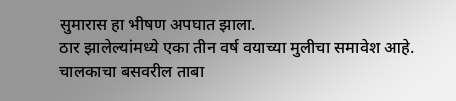सुमारास हा भीषण अपघात झाला.
ठार झालेल्यांमध्ये एका तीन वर्ष वयाच्या मुलीचा समावेश आहे. चालकाचा बसवरील ताबा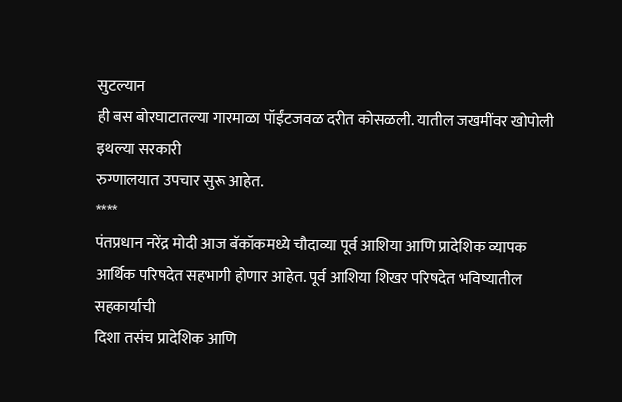सुटल्यान
ही बस बोरघाटातल्या गारमाळा पॉईंटजवळ दरीत कोसळली. यातील जखमींवर खोपोली इथल्या सरकारी
रुग्णालयात उपचार सुरू आहेत.
****
पंतप्रधान नरेंद्र मोदी आज बॅकॉकमध्ये चौदाव्या पूर्व आशिया आणि प्रादेशिक व्यापक
आर्थिक परिषदेत सहभागी होणार आहेत. पूर्व आशिया शिखर परिषदेत भविष्यातील सहकार्याची
दिशा तसंच प्रादेशिक आणि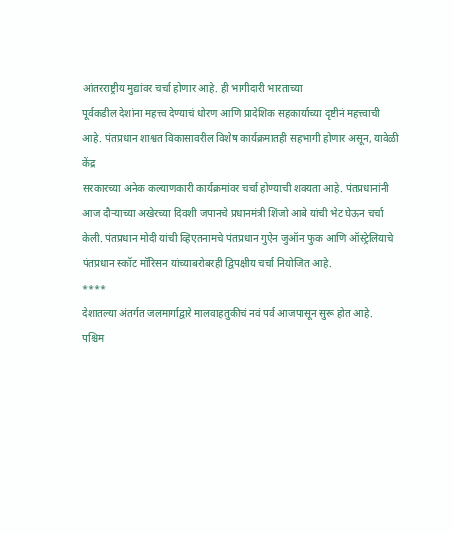आंतरराष्ट्रीय मुद्यांवर चर्चा होणार आहे. ही भागीदारी भारताच्या
पूर्वकडील देशांना महत्त्व देण्याचं धोरण आणि प्रादेशिक सहकार्याच्या दृष्टीनं महत्त्वाची
आहे. पंतप्रधान शाश्वत विकासावरील विशेष कार्यक्रमातही सहभागी होणार असून, यावेळी केंद्र
सरकारच्या अनेक कल्याणकारी कार्यक्रमांवर चर्चा होण्याची शक्यता आहे. पंतप्रधानांनी
आज दौऱ्याच्या अखेरच्या दिवशी जपानचे प्रधानमंत्री शिंजो आबे यांची भेट घेऊन चर्चा
केली. पंतप्रधान मोदी यांची व्हिएतनामचे पंतप्रधान गुऐन जुऑन फुक आणि ऑस्ट्रेलियाचे
पंतप्रधान स्कॉट मॉरिसन यांच्याबरोबरही द्विपक्षीय चर्चा नियोजित आहे.
****
देशातल्या अंतर्गत जलमार्गाद्वारे मालवाहतुकीचं नवं पर्व आजपासून सुरू होत आहे.
पश्चिम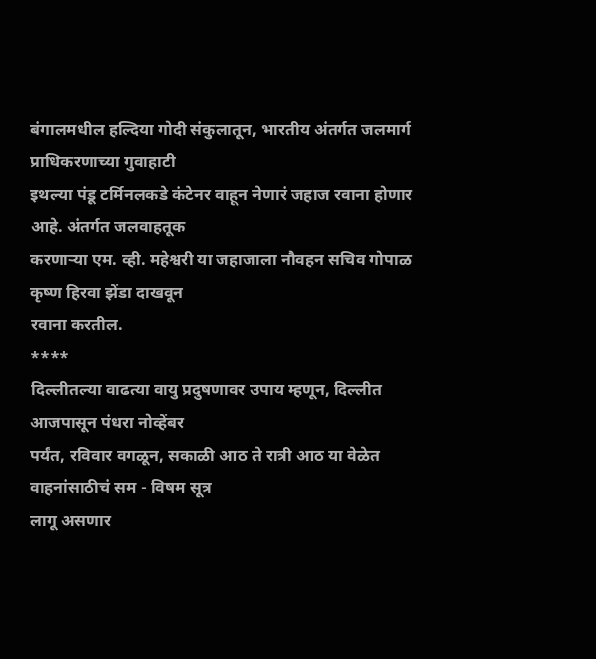बंगालमधील हल्दिया गोदी संकुलातून, भारतीय अंतर्गत जलमार्ग प्राधिकरणाच्या गुवाहाटी
इथल्या पंडू टर्मिनलकडे कंटेनर वाहून नेणारं जहाज रवाना होणार आहे. अंतर्गत जलवाहतूक
करणाऱ्या एम. व्ही. महेश्वरी या जहाजाला नौवहन सचिव गोपाळ कृष्ण हिरवा झेंडा दाखवून
रवाना करतील.
****
दिल्लीतल्या वाढत्या वायु प्रदुषणावर उपाय म्हणून, दिल्लीत आजपासून पंधरा नोव्हेंबर
पर्यंत, रविवार वगळून, सकाळी आठ ते रात्री आठ या वेळेत वाहनांसाठीचं सम - विषम सूत्र
लागू असणार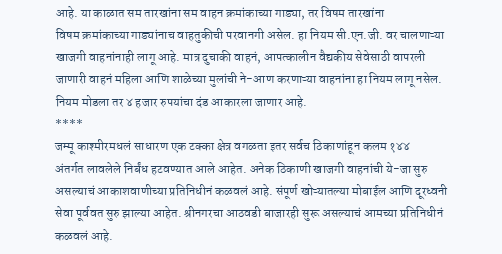आहे. या काळात सम तारखांना सम वाहन क्रमांकाच्या गाड्या, तर विषम तारखांना
विषम क्रमांकाच्या गाड्यांनाच वाहतुकीची परवानगी असेल. हा नियम सी.एन.जी. वर चालणाऱ्या
खाजगी वाहनांनाही लागू आहे. मात्र दुचाकी वाहनं, आपत्कालीन वैद्यकीय सेवेसाठी वापरली
जाणारी वाहनं महिला आणि शाळेच्या मुलांची ने-आण करणाऱ्या वाहनांना हा नियम लागू नसेल.
नियम मोडला तर ४ हजार रुपयांचा दंड आकारला जाणार आहे.
****
जम्मू काश्मीरमधलं साधारण एक टक्का क्षेत्र वगळता इतर सर्वच ठिकाणांहून कलम १४४
अंतर्गत लावलेले निर्बंध हटवण्यात आले आहेत. अनेक ठिकाणी खाजगी वाहनांची ये-जा सुरु
असल्याचं आकाशवाणीच्या प्रतिनिधीनं कळवलं आहे. संपूर्ण खोऱ्यातल्या मोबाईल आणि दूरध्वनी
सेवा पूर्ववत सुरु झाल्या आहेत. श्रीनगरचा आठवडी बाजारही सुरू असल्याचं आमच्या प्रतिनिधीनं
कळवलं आहे.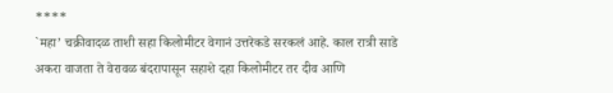****
`महा’ चक्रीवादळ ताशी सहा किलोमीटर वेगानं उत्तरेकडे सरकलं आहे. काल रात्री साडे
अकरा वाजता ते वेरावळ बंदरापासून सहाशे दहा किलोमीटर तर दीव आणि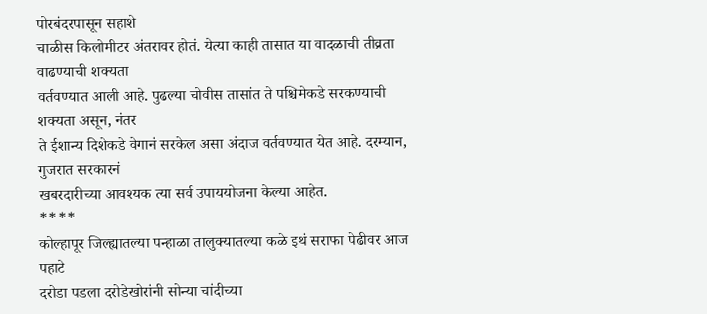पोरबंदरपासून सहाशे
चाळीस किलोमीटर अंतरावर होतं. येत्या काही तासात या वादळाची तीव्रता वाढण्याची शक्यता
वर्तवण्यात आली आहे. पुढल्या चोवीस तासांत ते पश्चिमेकडे सरकण्याची शक्यता असून, नंतर
ते ईशान्य दिशेकडे वेगानं सरकेल असा अंदाज वर्तवण्यात येत आहे. दरम्यान, गुजरात सरकारनं
खबरदारीच्या आवश्यक त्या सर्व उपाययोजना केल्या आहेत.
****
कोल्हापूर जिल्ह्यातल्या पन्हाळा तालुक्यातल्या कळे इथं सराफा पेढीवर आज पहाटे
दरोडा पडला दरोडेखोरांनी सोन्या चांदीच्या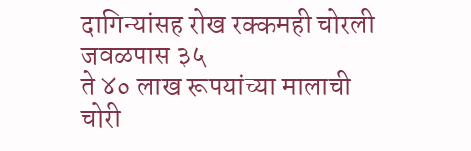दागिन्यांसह रोख रक्कमही चोरली जवळपास ३५
ते ४० लाख रूपयांच्या मालाची चोरी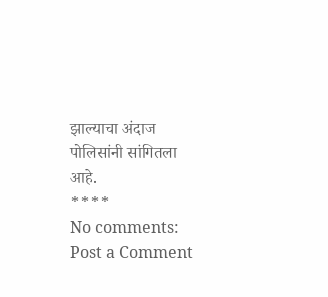झाल्याचा अंदाज पोलिसांनी सांगितला आहे.
****
No comments:
Post a Comment